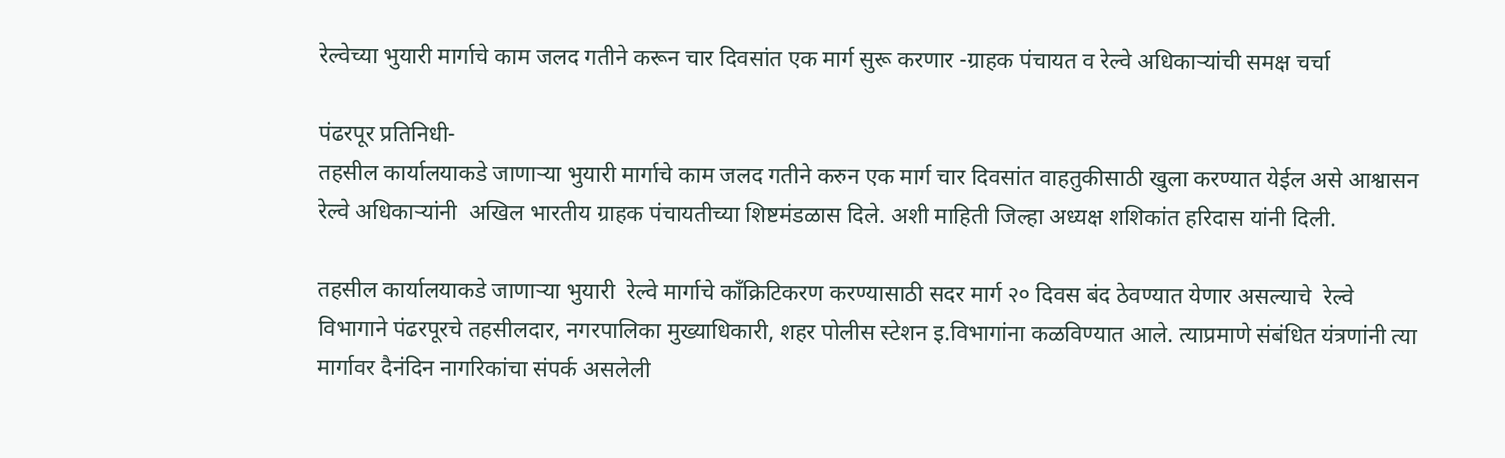रेल्वेच्या भुयारी मार्गाचे काम जलद गतीने करून चार दिवसांत एक मार्ग सुरू करणार -ग्राहक पंचायत व रेल्वे अधिकाऱ्यांची समक्ष चर्चा

पंढरपूर प्रतिनिधी-
तहसील कार्यालयाकडे जाणाऱ्या भुयारी मार्गाचे काम जलद गतीने करुन एक मार्ग चार दिवसांत वाहतुकीसाठी खुला करण्यात येईल असे आश्वासन रेल्वे अधिकाऱ्यांनी  अखिल भारतीय ग्राहक पंचायतीच्या शिष्टमंडळास दिले. अशी माहिती जिल्हा अध्यक्ष शशिकांत हरिदास यांनी दिली.

तहसील कार्यालयाकडे जाणाऱ्या भुयारी  रेल्वे मार्गाचे कॉंक्रिटिकरण करण्यासाठी सदर मार्ग २० दिवस बंद ठेवण्यात येणार असल्याचे  रेल्वे विभागाने पंढरपूरचे तहसीलदार, नगरपालिका मुख्याधिकारी, शहर पोलीस स्टेशन इ.विभागांना कळविण्यात आले. त्याप्रमाणे संबंधित यंत्रणांनी त्या मार्गावर दैनंदिन नागरिकांचा संपर्क असलेली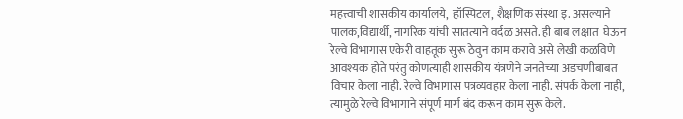महत्त्वाची शासकीय कार्यालये,  हॉस्पिटल, शैक्षणिक संस्था इ. असल्याने पालक,विद्यार्थी, नागरिक यांची सातत्याने वर्दळ असते. ही बाब लक्षात  घेऊन रेल्वे विभागास एकेरी वाहतूक सुरू ठेवुन काम करावे असे लेखी कळविणे आवश्यक होते परंतु कोणत्याही शासकीय यंत्रणेने जनतेच्या अडचणीबाबत  विचार केला नाही. रेल्वे विभागास पत्रव्यवहार केला नाही. संपर्क केला नाही, त्यामुळे रेल्वे विभागाने संपूर्ण मार्ग बंद करून काम सुरू केले.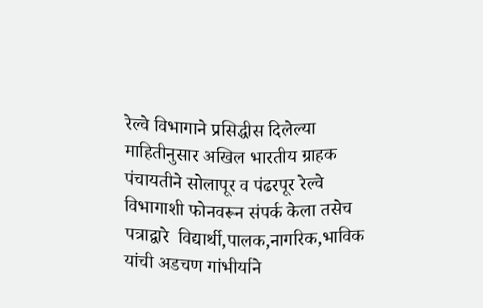रेल्वे विभागाने प्रसिद्धीस दिलेल्या माहितीनुसार अखिल भारतीय ग्राहक पंचायतीने सोलापूर व पंढरपूर रेल्वे विभागाशी फोनवरून संपर्क केला तसेच पत्राद्वारे  विद्यार्थी,पालक,नागरिक,भाविक यांची अडचण गांभीर्याने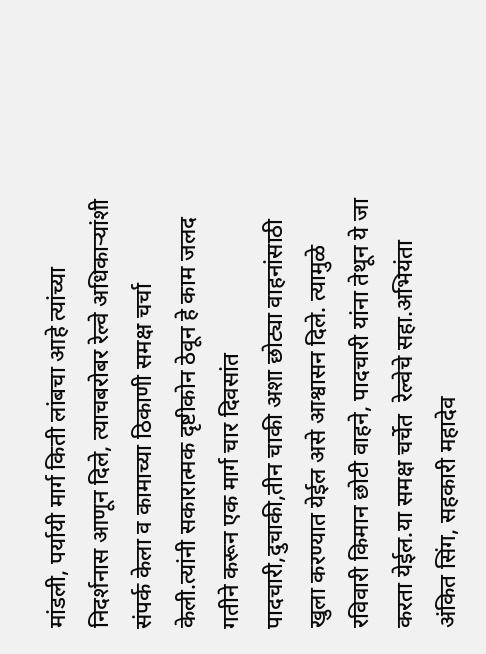मांडली, पर्यायी मार्ग किती लांबचा आहे त्यांच्या निदर्शनास आणून दिले, त्याचबरोबर रेल्वे अधिकाऱ्यांशी संपर्क केला व कामाच्या ठिकाणी समक्ष चर्चा केली.त्यांनी सकारात्मक दृष्टीकोन ठेवून हे काम जलद गतीने करून एक मार्ग चार दिवसांत पादचारी,दुचाकी,तीन चाकी अशा छोट्या वाहनांसाठी खुला करण्यात येईल असे आश्वासन दिले. त्यामुळे रविवारी किमान छोटी वाहने, पादचारी यांना तेथून ये जा करता येईल.या समक्ष चर्चेत  रेल्वेचे सहा.अभियंता अंकित सिंग, सहकारी महादेव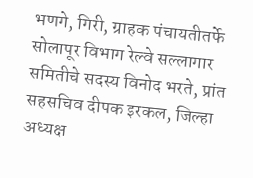भणगे, गिरी, ग्राहक पंचायतीतर्फे सोलापूर विभाग रेल्वे सल्लागार समितीचे सदस्य विनोद भरते, प्रांत सहसचिव दीपक इरकल, जिल्हा अध्यक्ष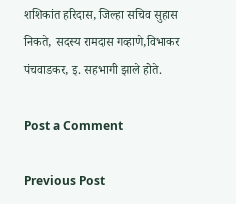शशिकांत हरिदास, जिल्हा सचिव सुहास निकते, सदस्य रामदास गव्हाणे,विभाकर पंचवाडकर, इ. सहभागी झाले होते.

Post a Comment

Previous Post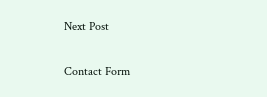Next Post

Contact Form